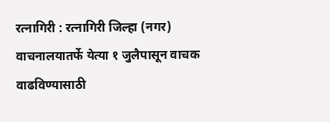रत्नागिरी : रत्नागिरी जिल्हा (नगर) वाचनालयातर्फे येत्या १ जुलैपासून वाचक वाढविण्यासाठी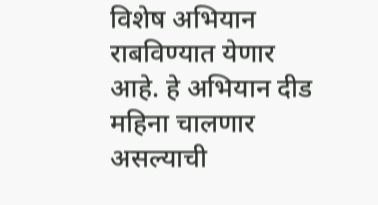विशेष अभियान राबविण्यात येणार आहे. हे अभियान दीड महिना चालणार असल्याची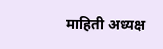माहिती अध्यक्ष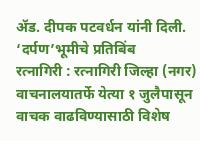ॲड. दीपक पटवर्धन यांनी दिली.
‘दर्पण’भूमीचे प्रतिबिंब
रत्नागिरी : रत्नागिरी जिल्हा (नगर) वाचनालयातर्फे येत्या १ जुलैपासून वाचक वाढविण्यासाठी विशेष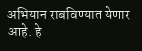अभियान राबविण्यात येणार आहे. हे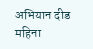अभियान दीड महिना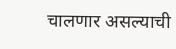चालणार असल्याची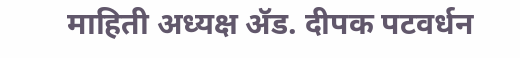माहिती अध्यक्ष ॲड. दीपक पटवर्धन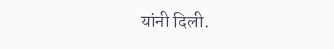यांनी दिली.